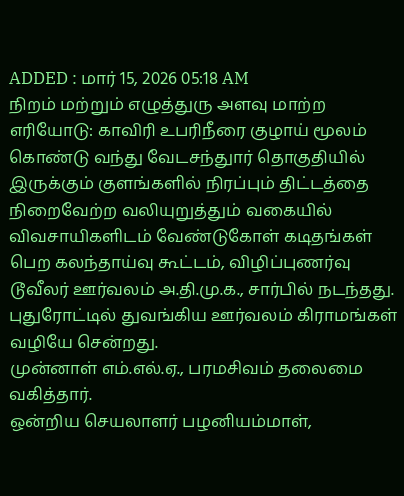ADDED : மார் 15, 2026 05:18 AM
நிறம் மற்றும் எழுத்துரு அளவு மாற்ற
எரியோடு: காவிரி உபரிநீரை குழாய் மூலம் கொண்டு வந்து வேடசந்துார் தொகுதியில் இருக்கும் குளங்களில் நிரப்பும் திட்டத்தை நிறைவேற்ற வலியுறுத்தும் வகையில் விவசாயிகளிடம் வேண்டுகோள் கடிதங்கள் பெற கலந்தாய்வு கூட்டம், விழிப்புணர்வு டூவீலர் ஊர்வலம் அ.தி.மு.க., சார்பில் நடந்தது.
புதுரோட்டில் துவங்கிய ஊர்வலம் கிராமங்கள் வழியே சென்றது.
முன்னாள் எம்.எல்.ஏ., பரமசிவம் தலைமை வகித்தார்.
ஒன்றிய செயலாளர் பழனியம்மாள்,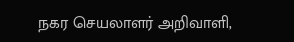நகர செயலாளர் அறிவாளி,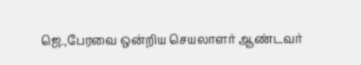ஜெ.,பேரவை ஒன்றிய செயலாளர் ஆண்டவர்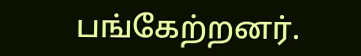பங்கேற்றனர்.